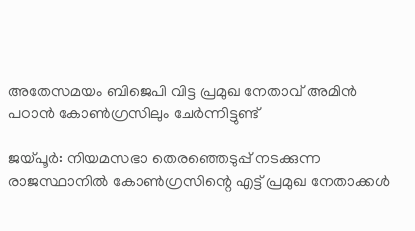അതേസമയം ബിജെപി വിട്ട പ്രമുഖ നേതാവ് അമിൻ പഠാൻ കോൺഗ്രസിലും ചേർന്നിട്ടുണ്ട്

ജയ്‌പൂർ: നിയമസഭാ തെരഞ്ഞെടുപ്പ് നടക്കുന്ന രാജസ്ഥാനിൽ കോൺഗ്രസിന്റെ എട്ട് പ്രമുഖ നേതാക്കൾ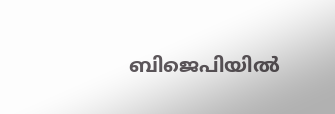ബിജെപിയിൽ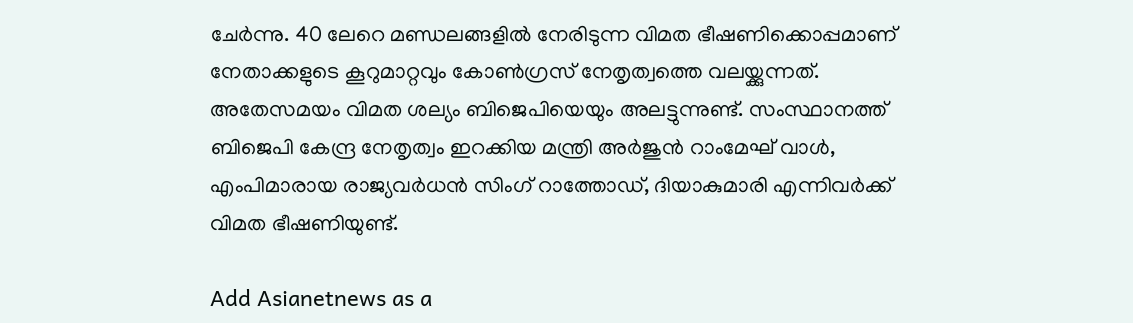ചേർന്നു. 40 ലേറെ മണ്ഡലങ്ങളിൽ നേരിടുന്ന വിമത ഭീഷണിക്കൊപ്പമാണ് നേതാക്കളുടെ കൂറുമാറ്റവും കോൺഗ്രസ് നേതൃത്വത്തെ വലയ്ക്കുന്നത്. അതേസമയം വിമത ശല്യം ബിജെപിയെയും അലട്ടുന്നുണ്ട്. സംസ്ഥാനത്ത് ബിജെപി കേന്ദ്ര നേതൃത്വം ഇറക്കിയ മന്ത്രി അർജുൻ റാംമേഘ് വാൾ, എംപിമാരായ രാജ്യവർധൻ സിംഗ് റാത്തോഡ്, ദിയാകുമാരി എന്നിവർക്ക് വിമത ഭീഷണിയുണ്ട്.

Add Asianetnews as a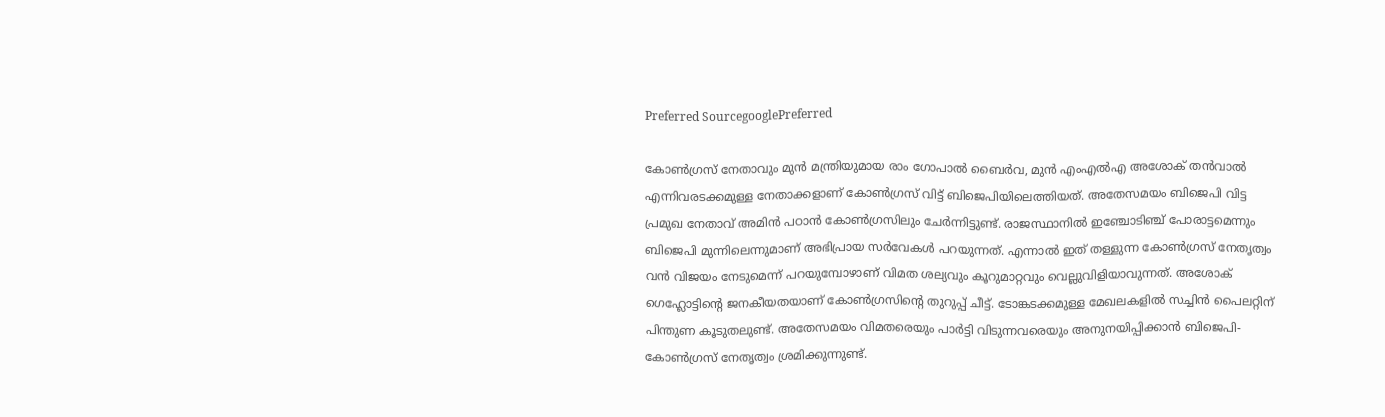Preferred SourcegooglePreferred

കോൺഗ്രസ് നേതാവും മുൻ മന്ത്രിയുമായ രാം ഗോപാൽ ബൈർവ, മുൻ എംഎൽഎ അശോക് തൻവാൽ എന്നിവരടക്കമുള്ള നേതാക്കളാണ് കോൺഗ്രസ് വിട്ട് ബിജെപിയിലെത്തിയത്. അതേസമയം ബിജെപി വിട്ട പ്രമുഖ നേതാവ് അമിൻ പഠാൻ കോൺഗ്രസിലും ചേർന്നിട്ടുണ്ട്. രാജസ്ഥാനിൽ ഇഞ്ചോടിഞ്ച് പോരാട്ടമെന്നും ബിജെപി മുന്നിലെന്നുമാണ് അഭിപ്രായ സർവേകൾ പറയുന്നത്. എന്നാൽ ഇത് തള്ളുന്ന കോൺഗ്രസ് നേതൃത്വം വൻ വിജയം നേടുമെന്ന് പറയുമ്പോഴാണ് വിമത ശല്യവും കൂറുമാറ്റവും വെല്ലുവിളിയാവുന്നത്. അശോക് ഗെഹ്ലോട്ടിന്റെ ജനകീയതയാണ് കോൺഗ്രസിന്റെ തുറുപ്പ് ചീട്ട്. ടോങ്കടക്കമുള്ള മേഖലകളിൽ സച്ചിൻ പൈലറ്റിന് പിന്തുണ കൂടുതലുണ്ട്. അതേസമയം വിമതരെയും പാർട്ടി വിടുന്നവരെയും അനുനയിപ്പിക്കാൻ ബിജെപി-കോൺഗ്രസ് നേതൃത്വം ശ്രമിക്കുന്നുണ്ട്.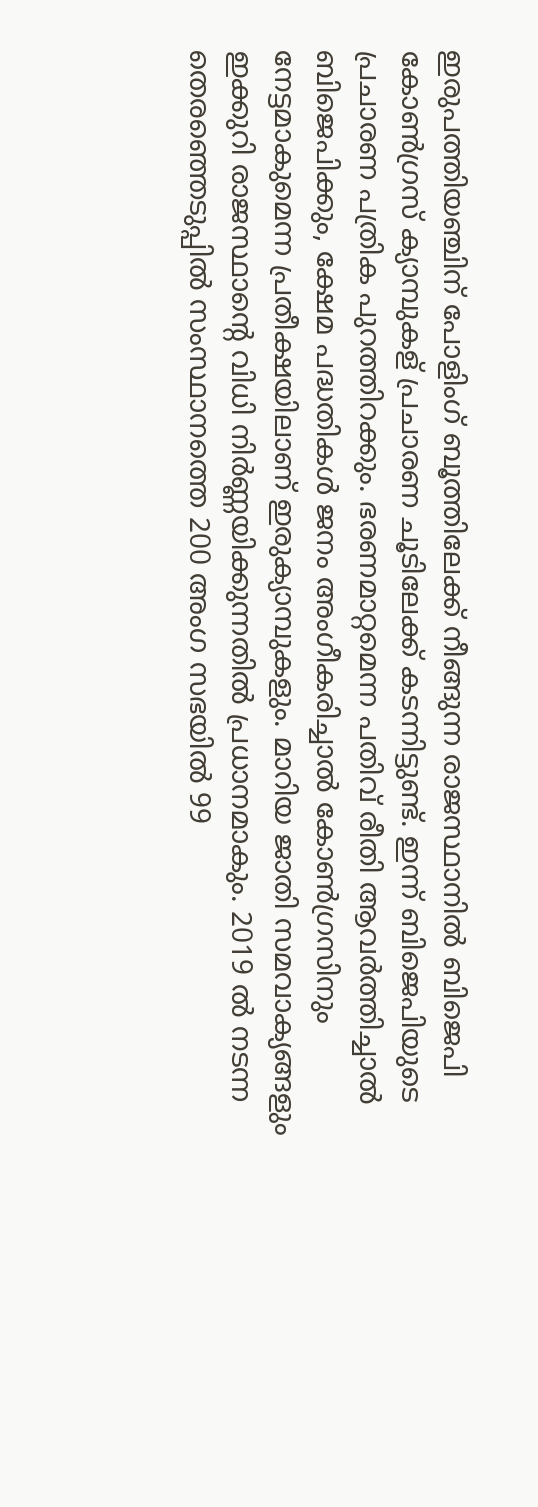ഇരുപത്തിയഞ്ചിന് പോളിംഗ് ബൂത്തിലേക്ക് നീങ്ങുന്ന രാജസ്ഥാനില്‍ ബിജെപി കോണ്‍ഗ്രസ് ക്യാമ്പുകള് പ്രചാരണ ചൂടിലേക്ക് കടന്നിട്ടുണ്ട്. ഇന്ന് ബിജെപിയുടെ പ്രചാരണ പത്രിക പുറത്തിറക്കും. ഭരണമാറ്റമെന്ന പതിവ് രീതി ആവര്‍ത്തിച്ചാല്‍ ബിജെപിക്കും, ക്ഷേമ പദ്ധതികള്‍ ജനം അംഗീകരിച്ചാല്‍ കോണ്‍ഗ്രസിനും നേട്ടമാകുമെന്ന പ്രതീക്ഷയിലാണ് ഇരുക്യാമ്പുകളും. മാറിയ ജാതി സമവാക്യങ്ങളും ഇക്കുറി രാജസ്ഥാന്‍റെ വിധി നിര്‍ണ്ണയിക്കുന്നതില്‍ പ്രധാനമാകും. 2019 ൽ നടന്ന തെരഞ്ഞെടുപ്പിൽ സംസ്ഥാനത്തെ 200 അംഗ സഭയിൽ 99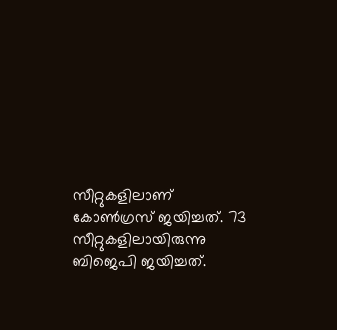സീറ്റുകളിലാണ് കോൺഗ്രസ് ജയിച്ചത്. 73 സീറ്റുകളിലായിരുന്നു ബിജെപി ജയിച്ചത്.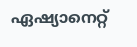ഏഷ്യാനെറ്റ്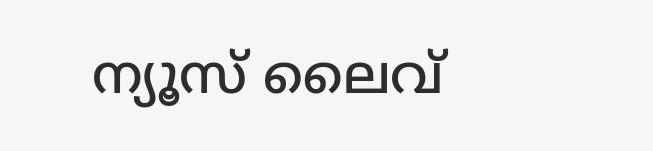ന്യൂസ് ലൈവ്